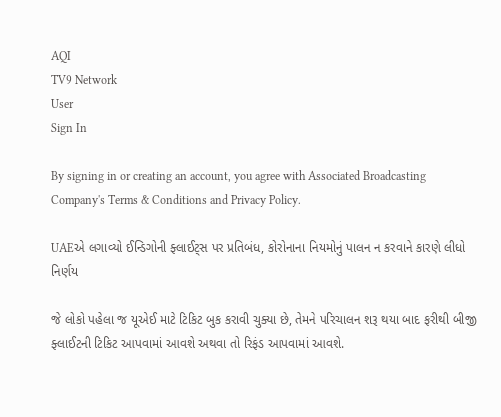AQI
TV9 Network
User
Sign In

By signing in or creating an account, you agree with Associated Broadcasting Company's Terms & Conditions and Privacy Policy.

UAEએ લગાવ્યો ઈન્ડિગોની ફ્લાઈટ્સ પર પ્રતિબંધ, કોરોનાના નિયમોનું પાલન ન કરવાને કારણે લીધો નિર્ણય

જે લોકો પહેલા જ યૂએઈ માટે ટિકિટ બુક કરાવી ચુક્યા છે, તેમને પરિચાલન શરૂ થયા બાદ ફરીથી બીજી ફ્લાઈટની ટિકિટ આપવામાં આવશે અથવા તો રિફંડ આપવામાં આવશે.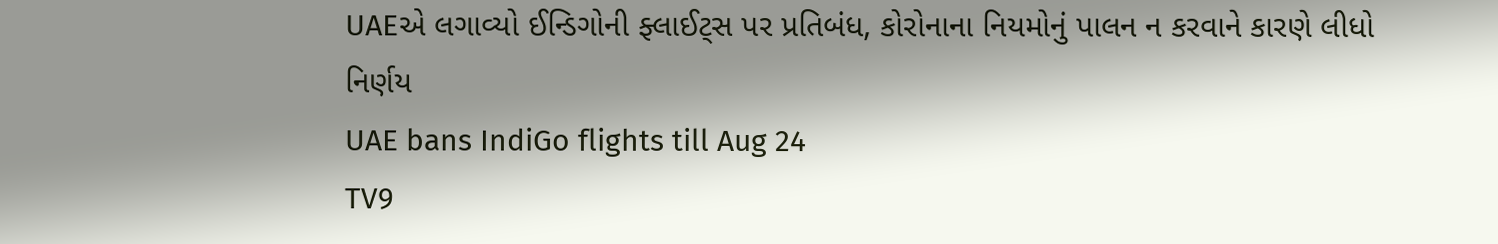UAEએ લગાવ્યો ઈન્ડિગોની ફ્લાઈટ્સ પર પ્રતિબંધ, કોરોનાના નિયમોનું પાલન ન કરવાને કારણે લીધો નિર્ણય
UAE bans IndiGo flights till Aug 24
TV9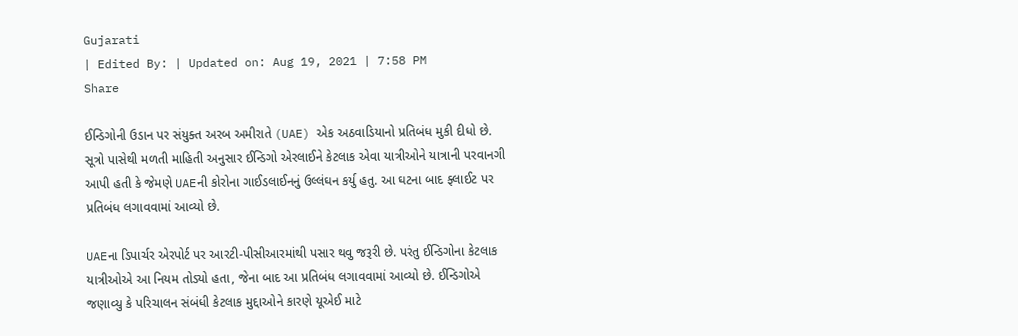Gujarati
| Edited By: | Updated on: Aug 19, 2021 | 7:58 PM
Share

ઈન્ડિગોની ઉડાન પર સંયુક્ત અરબ અમીરાતે (UAE) એક અઠવાડિયાનો પ્રતિબંધ મુકી દીધો છે. સૂત્રો પાસેથી મળતી માહિતી અનુસાર ઈન્ડિગો એરલાઈને કેટલાક એવા યાત્રીઓને યાત્રાની પરવાનગી આપી હતી કે જેમણે UAEની કોરોના ગાઈડલાઈનનું ઉલ્લંઘન કર્યુ હતુ. આ ઘટના બાદ ફ્લાઈટ પર પ્રતિબંધ લગાવવામાં આવ્યો છે.

UAEના ડિપાર્ચર એરપોર્ટ પર આરટી-પીસીઆરમાંથી પસાર થવુ જરૂરી છે. પરંતુ ઈન્ડિગોના કેટલાક યાત્રીઓએ આ નિયમ તોડ્યો હતા, જેના બાદ આ પ્રતિબંધ લગાવવામાં આવ્યો છે. ઈન્ડિગોએ જણાવ્યુ કે પરિચાલન સંબંધી કેટલાક મુદ્દાઓને કારણે યૂએઈ માટે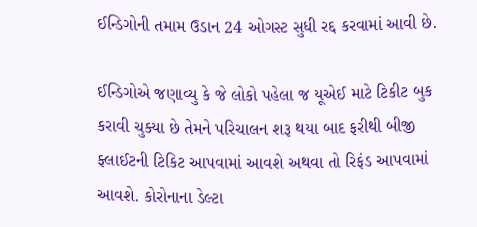ઈન્ડિગોની તમામ ઉડાન 24 ઓગસ્ટ સુધી રદ્દ કરવામાં આવી છે.

ઈન્ડિગોએ જણાવ્યુ કે જે લોકો પહેલા જ યૂએઈ માટે ટિકીટ બુક કરાવી ચુક્યા છે તેમને પરિચાલન શરૂ થયા બાદ ફરીથી બીજી ફ્લાઈટની ટિકિટ આપવામાં આવશે અથવા તો રિફંડ આપવામાં આવશે. કોરોનાના ડેલ્ટા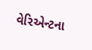વેરિએન્ટના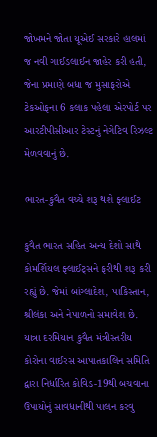જોખમને જોતા યૂએઈ સરકારે હાલમાં જ નવી ગાઈડલાઈન જાહેર કરી હતી, જેના પ્રમાણે બધા જ મુસાફરોએ ટેકઓફના 6 કલાક પહેલા એરપોર્ટ પર આરટીપીસીઆર ટેસ્ટનું નેગેટિવ રિઝલ્ટ મેળવવાનું છે.

ભારત-કુવૈત વચ્ચે શરૂ થશે ફ્લાઈટ

કુવૈત ભારત સહિત અન્ય દેશો સાથે કોમર્શિયલ ફ્લાઈટ્સને ફરીથી શરૂ કરી રહ્યું છે. જેમાં બાંગ્લાદેશ, પાકિસ્તાન, શ્રીલંકા અને નેપાળનો સમાવેશ છે. યાત્રા દરમિયાન કુવૈત મંત્રીસ્તરીય કોરોના વાઈરસ આપાતકાલિન સમિતિ દ્વારા નિર્ધારિત કોવિડ-19થી બચવાના ઉપાયોનું સાવધાનીથી પાલન કરવુ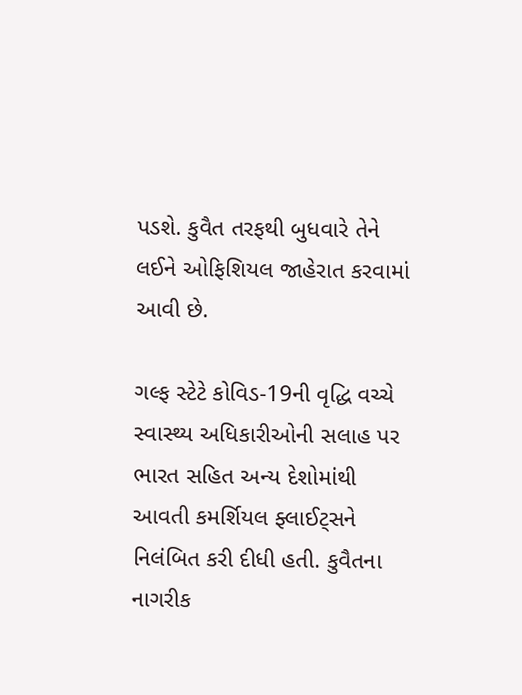પડશે. કુવૈત તરફથી બુધવારે તેને લઈને ઓફિશિયલ જાહેરાત કરવામાં આવી છે.

ગલ્ફ સ્ટેટે કોવિડ-19ની વૃદ્ધિ વચ્ચે સ્વાસ્થ્ય અધિકારીઓની સલાહ પર ભારત સહિત અન્ય દેશોમાંથી આવતી કમર્શિયલ ફ્લાઈટ્સને નિલંબિત કરી દીધી હતી. કુવૈતના નાગરીક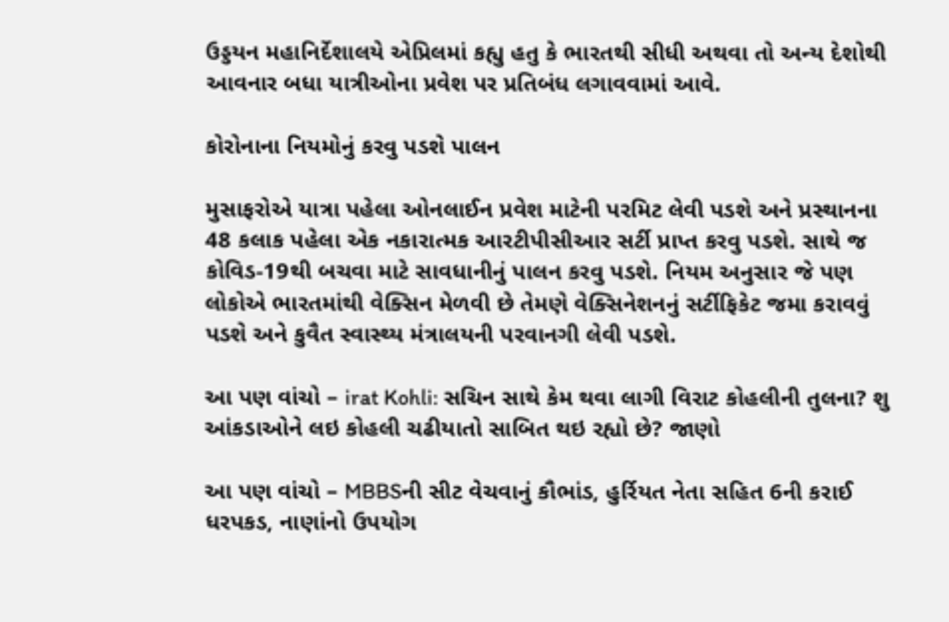ઉડ્ડયન મહાનિર્દેશાલયે એપ્રિલમાં કહ્યુ હતુ કે ભારતથી સીધી અથવા તો અન્ય દેશોથી આવનાર બધા યાત્રીઓના પ્રવેશ પર પ્રતિબંધ લગાવવામાં આવે.

કોરોનાના નિયમોનું કરવુ પડશે પાલન

મુસાફરોએ યાત્રા પહેલા ઓનલાઈન પ્રવેશ માટેની પરમિટ લેવી પડશે અને પ્રસ્થાનના 48 કલાક પહેલા એક નકારાત્મક આરટીપીસીઆર સર્ટી પ્રાપ્ત કરવુ પડશે. સાથે જ કોવિડ-19થી બચવા માટે સાવધાનીનું પાલન કરવુ પડશે. નિયમ અનુસાર જે પણ લોકોએ ભારતમાંથી વેક્સિન મેળવી છે તેમણે વેક્સિનેશનનું સર્ટીફિકેટ જમા કરાવવું પડશે અને કુવૈત સ્વાસ્થ્ય મંત્રાલયની પરવાનગી લેવી પડશે.

આ પણ વાંચો – irat Kohli: સચિન સાથે કેમ થવા લાગી વિરાટ કોહલીની તુલના? શુ આંકડાઓને લઇ કોહલી ચઢીયાતો સાબિત થઇ રહ્યો છે? જાણો

આ પણ વાંચો – MBBSની સીટ વેચવાનું કૌભાંડ, હુર્રિયત નેતા સહિત 6ની કરાઈ ધરપકડ, નાણાંનો ઉપયોગ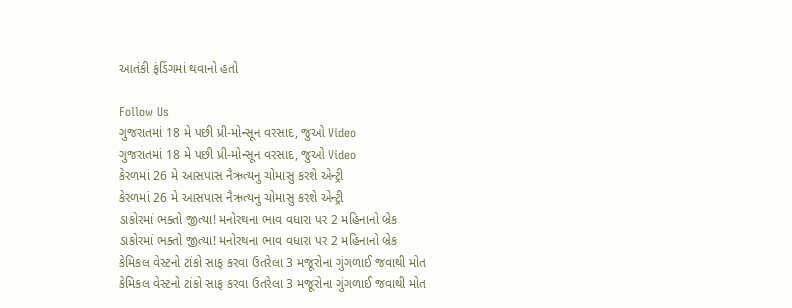આતંકી ફંડિંગમાં થવાનો હતો

Follow Us
ગુજરાતમાં 18 મે પછી પ્રી-મોન્સૂન વરસાદ, જુઓ Video
ગુજરાતમાં 18 મે પછી પ્રી-મોન્સૂન વરસાદ, જુઓ Video
કેરળમાં 26 મે આસપાસ નૈઋત્યનુ ચોમાસુ કરશે એન્ટ્રી
કેરળમાં 26 મે આસપાસ નૈઋત્યનુ ચોમાસુ કરશે એન્ટ્રી
ડાકોરમાં ભક્તો જીત્યા! મનોરથના ભાવ વધારા પર 2 મહિનાનો બ્રેક
ડાકોરમાં ભક્તો જીત્યા! મનોરથના ભાવ વધારા પર 2 મહિનાનો બ્રેક
કેમિકલ વેસ્ટનો ટાંકો સાફ કરવા ઉતરેલા 3 મજૂરોના ગુંગળાઈ જવાથી મોત
કેમિકલ વેસ્ટનો ટાંકો સાફ કરવા ઉતરેલા 3 મજૂરોના ગુંગળાઈ જવાથી મોત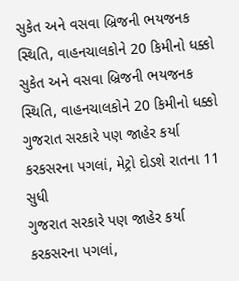સુકેત અને વસવા બ્રિજની ભયજનક સ્થિતિ, વાહનચાલકોને 20 કિમીનો ધક્કો
સુકેત અને વસવા બ્રિજની ભયજનક સ્થિતિ, વાહનચાલકોને 20 કિમીનો ધક્કો
ગુજરાત સરકારે પણ જાહેર કર્યા કરકસરના પગલાં, મેટ્રો દોડશે રાતના 11 સુધી
ગુજરાત સરકારે પણ જાહેર કર્યા કરકસરના પગલાં,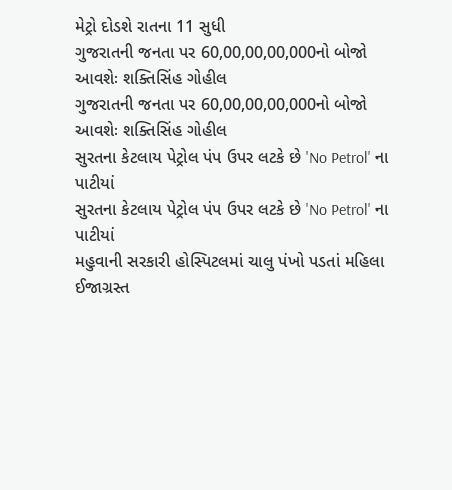મેટ્રો દોડશે રાતના 11 સુધી
ગુજરાતની જનતા પર 60,00,00,00,000નો બોજો આવશેઃ શક્તિસિંહ ગોહીલ
ગુજરાતની જનતા પર 60,00,00,00,000નો બોજો આવશેઃ શક્તિસિંહ ગોહીલ
સુરતના કેટલાય પેટ્રોલ પંપ ઉપર લટકે છે 'No Petrol' ના પાટીયાં
સુરતના કેટલાય પેટ્રોલ પંપ ઉપર લટકે છે 'No Petrol' ના પાટીયાં
મહુવાની સરકારી હોસ્પિટલમાં ચાલુ પંખો પડતાં મહિલા ઈજાગ્રસ્ત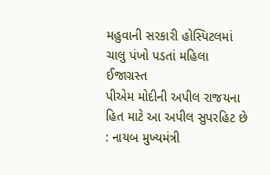મહુવાની સરકારી હોસ્પિટલમાં ચાલુ પંખો પડતાં મહિલા ઈજાગ્રસ્ત
પીએમ મોદીની અપીલ રાજયના હિત માટે આ અપીલ સુપરહિટ છે : નાયબ મુખ્યમંત્રી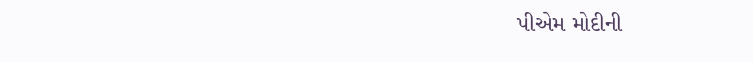પીએમ મોદીની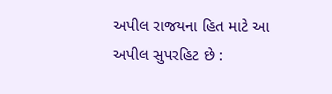અપીલ રાજયના હિત માટે આ અપીલ સુપરહિટ છે :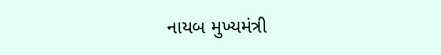નાયબ મુખ્યમંત્રી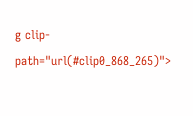g clip-path="url(#clip0_868_265)">